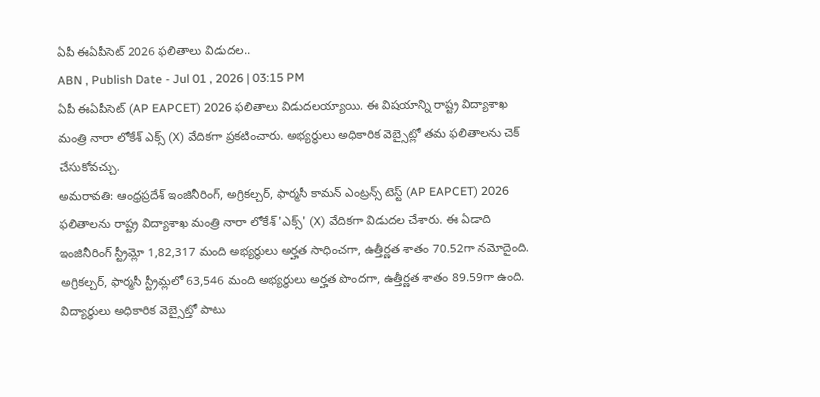ఏపీ ఈఏపీసెట్ 2026 ఫలితాలు విడుదల..
ABN , Publish Date - Jul 01 , 2026 | 03:15 PM
ఏపీ ఈఏపీసెట్ (AP EAPCET) 2026 ఫలితాలు విడుదలయ్యాయి. ఈ విషయాన్ని రాష్ట్ర విద్యాశాఖ మంత్రి నారా లోకేశ్ ఎక్స్ (X) వేదికగా ప్రకటించారు. అభ్యర్థులు అధికారిక వెబ్సైట్లో తమ ఫలితాలను చెక్ చేసుకోవచ్చు.
అమరావతి: ఆంధ్రప్రదేశ్ ఇంజినీరింగ్, అగ్రికల్చర్, ఫార్మసీ కామన్ ఎంట్రన్స్ టెస్ట్ (AP EAPCET) 2026 ఫలితాలను రాష్ట్ర విద్యాశాఖ మంత్రి నారా లోకేశ్ 'ఎక్స్' (X) వేదికగా విడుదల చేశారు. ఈ ఏడాది ఇంజినీరింగ్ స్ట్రీమ్లో 1,82,317 మంది అభ్యర్థులు అర్హత సాధించగా, ఉత్తీర్ణత శాతం 70.52గా నమోదైంది. అగ్రికల్చర్, ఫార్మసీ స్ట్రీమ్లలో 63,546 మంది అభ్యర్థులు అర్హత పొందగా, ఉత్తీర్ణత శాతం 89.59గా ఉంది.
విద్యార్థులు అధికారిక వెబ్సైట్తో పాటు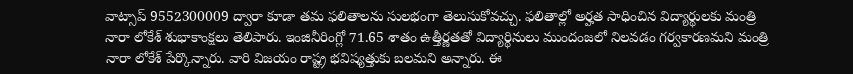వాట్సాప్ 9552300009 ద్వారా కూడా తమ ఫలితాలను సులభంగా తెలుసుకోవచ్చు. ఫలితాల్లో అర్హత సాధించిన విద్యార్థులకు మంత్రి నారా లోకేశ్ శుభాకాంక్షలు తెలిపారు. ఇంజినీరింగ్లో 71.65 శాతం ఉత్తీర్ణతతో విద్యార్థినులు ముందంజలో నిలవడం గర్వకారణమని మంత్రి నారా లోకేశ్ పేర్కొన్నారు. వారి విజయం రాష్ట్ర భవిష్యత్తుకు బలమని అన్నారు. ఈ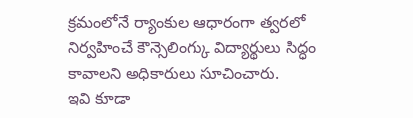క్రమంలోనే ర్యాంకుల ఆధారంగా త్వరలో నిర్వహించే కౌన్సెలింగ్కు విద్యార్థులు సిద్ధం కావాలని అధికారులు సూచించారు.
ఇవి కూడా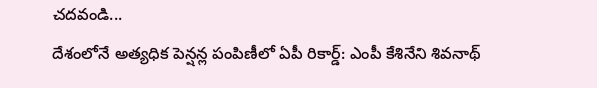చదవండి...
దేశంలోనే అత్యధిక పెన్షన్ల పంపిణీలో ఏపీ రికార్డ్: ఎంపీ కేశినేని శివనాథ్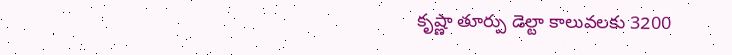కృష్ణా తూర్పు డెల్టా కాలువలకు 3200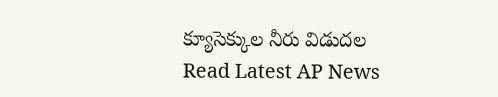క్యూసెక్కుల నీరు విడుదల
Read Latest AP News